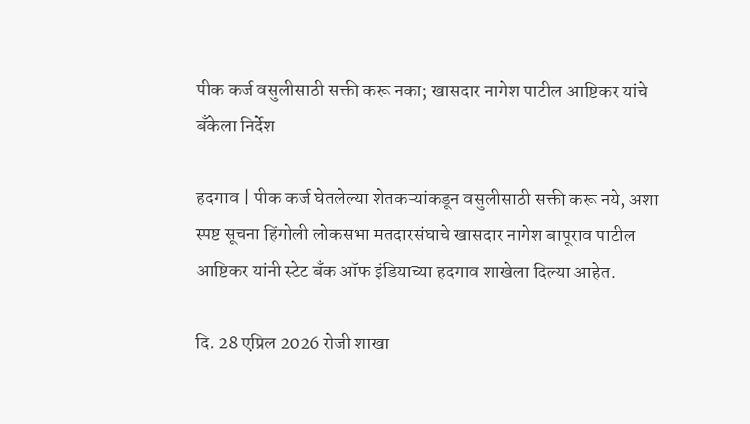पीक कर्ज वसुलीसाठी सक्ती करू नका; खासदार नागेश पाटील आष्टिकर यांचे बँकेला निर्देश

हदगाव | पीक कर्ज घेतलेल्या शेतकऱ्यांकडून वसुलीसाठी सक्ती करू नये, अशा स्पष्ट सूचना हिंगोली लोकसभा मतदारसंघाचे खासदार नागेश बापूराव पाटील आष्टिकर यांनी स्टेट बँक ऑफ इंडियाच्या हदगाव शाखेला दिल्या आहेत.

दि. 28 एप्रिल 2026 रोजी शाखा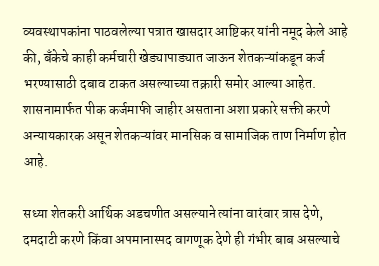व्यवस्थापकांना पाठवलेल्या पत्रात खासदार आष्टिकर यांनी नमूद केले आहे की, बँकेचे काही कर्मचारी खेड्यापाड्यात जाऊन शेतकऱ्यांकडून कर्ज भरण्यासाठी दबाव टाकत असल्याच्या तक्रारी समोर आल्या आहेत. शासनामार्फत पीक कर्जमाफी जाहीर असताना अशा प्रकारे सक्ती करणे अन्यायकारक असून शेतकऱ्यांवर मानसिक व सामाजिक ताण निर्माण होत आहे.

सध्या शेतकरी आर्थिक अडचणीत असल्याने त्यांना वारंवार त्रास देणे, दमदाटी करणे किंवा अपमानास्पद वागणूक देणे ही गंभीर बाब असल्याचे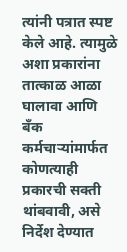त्यांनी पत्रात स्पष्ट केले आहे. त्यामुळे अशा प्रकारांना तात्काळ आळा घालावा आणि बँक कर्मचाऱ्यांमार्फत कोणत्याही प्रकारची सक्ती थांबवावी, असे निर्देश देण्यात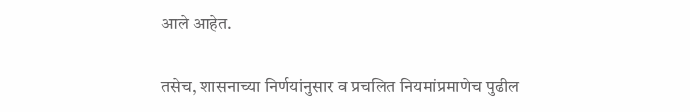आले आहेत.

तसेच, शासनाच्या निर्णयांनुसार व प्रचलित नियमांप्रमाणेच पुढील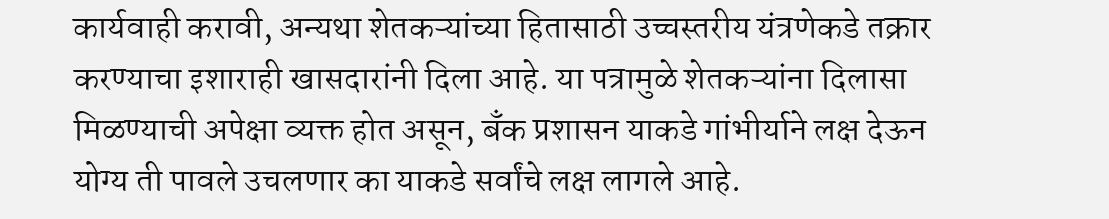कार्यवाही करावी, अन्यथा शेतकऱ्यांच्या हितासाठी उच्चस्तरीय यंत्रणेकडे तक्रार करण्याचा इशाराही खासदारांनी दिला आहे. या पत्रामुळे शेतकऱ्यांना दिलासा मिळण्याची अपेक्षा व्यक्त होत असून, बँक प्रशासन याकडे गांभीर्याने लक्ष देऊन योग्य ती पावले उचलणार का याकडे सर्वांचे लक्ष लागले आहे.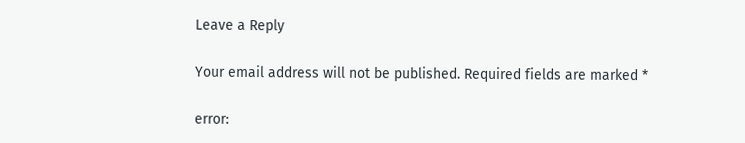Leave a Reply

Your email address will not be published. Required fields are marked *

error: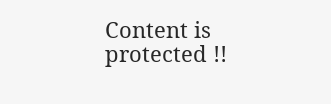Content is protected !!